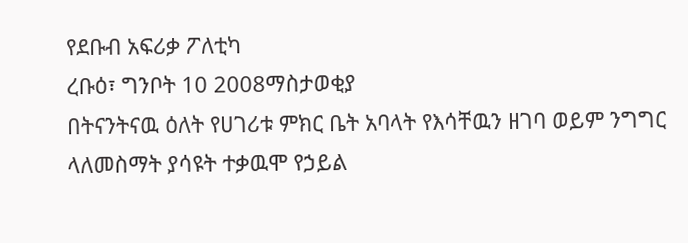የደቡብ አፍሪቃ ፖለቲካ
ረቡዕ፣ ግንቦት 10 2008ማስታወቂያ
በትናንትናዉ ዕለት የሀገሪቱ ምክር ቤት አባላት የእሳቸዉን ዘገባ ወይም ንግግር ላለመስማት ያሳዩት ተቃዉሞ የኃይል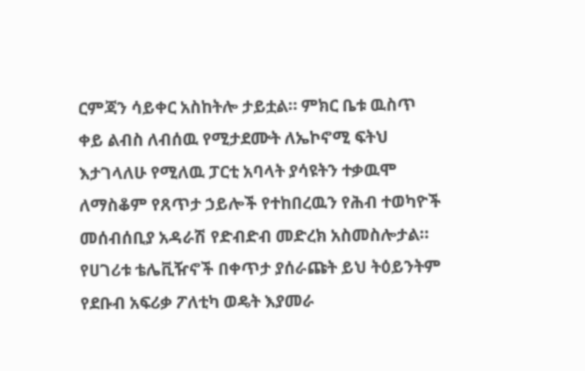ርምጃን ሳይቀር አስከትሎ ታይቷል። ምክር ቤቱ ዉስጥ ቀይ ልብስ ለብሰዉ የሚታደሙት ለኤኮኖሚ ፍትህ እታገላለሁ የሚለዉ ፓርቲ አባላት ያሳዩትን ተቃዉሞ ለማስቆም የጸጥታ ኃይሎች የተከበረዉን የሕብ ተወካዮች መሰብሰቢያ አዳራሽ የድብድብ መድረክ አስመስሎታል። የሀገሪቱ ቴሌቪዥኖች በቀጥታ ያሰራጩት ይህ ትዕይንትም የደቡብ አፍሪቃ ፖለቲካ ወዴት እያመራ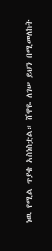ነዉ የሚል ጥያቄ አስነስቷል። ሸዋዬ ለገሠ ይህን በሚመለከት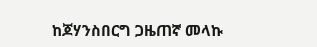ከጆሃንስበርግ ጋዜጠኛ መላኩ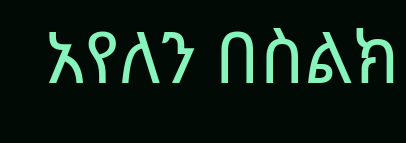አየለን በስልክ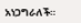አነጋግራለች።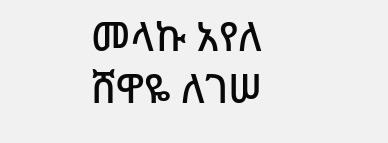መላኩ አየለ
ሸዋዬ ለገሠ